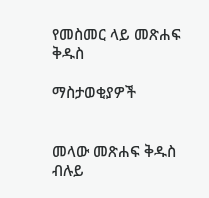የመስመር ላይ መጽሐፍ ቅዱስ

ማስታወቂያዎች


መላው መጽሐፍ ቅዱስ ብሉይ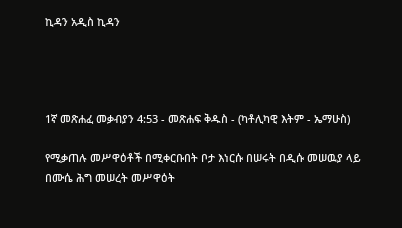ኪዳን አዲስ ኪዳን




1ኛ መጽሐፈ መቃብያን 4:53 - መጽሐፍ ቅዱስ - (ካቶሊካዊ እትም - ኤማሁስ)

የሚቃጠሉ መሥዋዕቶች በሚቀርቡበት ቦታ እነርሱ በሠሩት በዲሱ መሠዉያ ላይ በሙሴ ሕግ መሠረት መሥዋዕት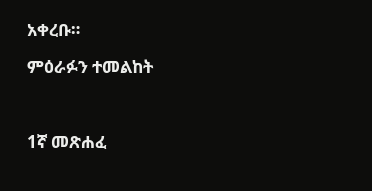አቀረቡ።

ምዕራፉን ተመልከት



1ኛ መጽሐፈ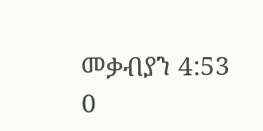መቃብያን 4:53
0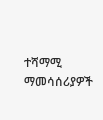ተሻማሚ ማመሳሰሪያዎች